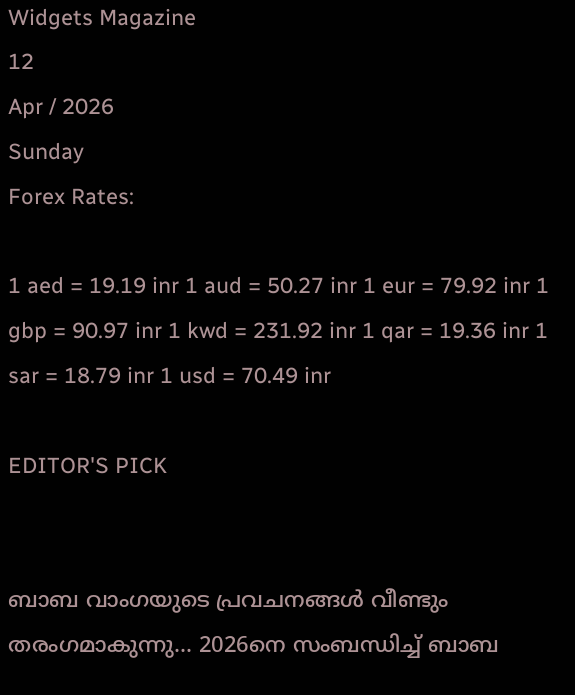Widgets Magazine
12
Apr / 2026
Sunday
Forex Rates:

1 aed = 19.19 inr 1 aud = 50.27 inr 1 eur = 79.92 inr 1 gbp = 90.97 inr 1 kwd = 231.92 inr 1 qar = 19.36 inr 1 sar = 18.79 inr 1 usd = 70.49 inr

EDITOR'S PICK


ബാബ വാംഗയുടെ പ്രവചനങ്ങൾ വീണ്ടും തരംഗമാകുന്നു... 2026നെ സംബന്ധിച്ച് ബാബ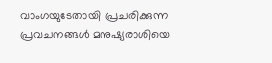വാംഗയുടേതായി പ്രചരിക്കുന്ന പ്രവചനങ്ങൾ മനുഷ്യരാശിയെ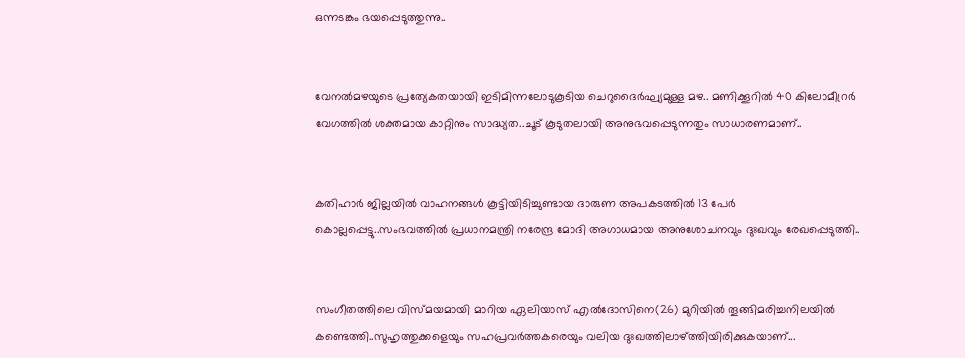ഒന്നടങ്കം ഭയപ്പെടുത്തുന്നു..


വേനൽമഴയുടെ പ്രത്യേകതയായി ഇടിമിന്നലോടുകൂടിയ ചെറുദൈർഘ്യമുള്ള മഴ.. മണിക്കൂറിൽ 40 കിലോമീറ്രർ വേഗത്തിൽ ശക്തമായ കാറ്റിനും സാദ്ധ്യത..ചൂട് കൂടുതലായി അനുഭവപ്പെടുന്നതും സാധാരണമാണ്..


കതിഹാർ ജില്ലയിൽ വാഹനങ്ങൾ കൂട്ടിയിടിച്ചുണ്ടായ ദാരുണ അപകടത്തിൽ 13 പേർ കൊല്ലപ്പെട്ടു..സംഭവത്തിൽ പ്രധാനമന്ത്രി നരേന്ദ്ര മോദി അഗാധമായ അനുശോചനവും ദുഃഖവും രേഖപ്പെടുത്തി..


സംഗീതത്തിലെ വിസ്മയമായി മാറിയ ഏലിയാസ് എൽദോസിനെ(26) മുറിയിൽ തൂങ്ങിമരിച്ചനിലയിൽ കണ്ടെത്തി..സുഹൃത്തുക്കളെയും സഹപ്രവർത്തകരെയും വലിയ ദുഃഖത്തിലാഴ്ത്തിയിരിക്കുകയാണ്...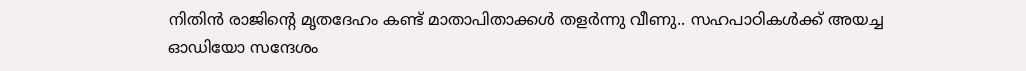നിതിൻ രാജിന്റെ മൃതദേഹം കണ്ട് മാതാപിതാക്കൾ തളർന്നു വീണു.. സഹപാഠികള്‍ക്ക് അയച്ച ഓഡിയോ സന്ദേശം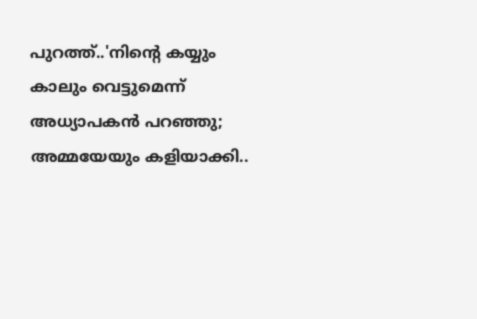പുറത്ത്..'നിന്റെ കയ്യും കാലും വെട്ടുമെന്ന് അധ്യാപകന്‍ പറഞ്ഞു; അമ്മയേയും കളിയാക്കി..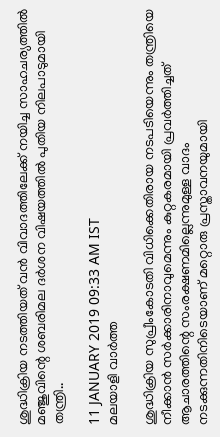ശുദ്ധിക്രിയ നടത്തിയത് വന്‍ വിവാദത്തിലേക്ക് നയിച്ച സാഹചര്യത്തിൽ മഞ്ജുവിന്റെ ശബരിമല ദർശന വിഷയത്തിൽ പുതിയ നിലപാടുമായി തന്ത്രി..

11 JANUARY 2019 09:33 AM IST
മലയാളി വാര്‍ത്ത

ശുദ്ധിക്രിയ സുപ്രീംകോടതി വിധിക്കെതിരായ നടപടിയെന്നും തന്ത്രിയെ നീക്കാൻ സർക്കാരിനാവുമെന്നും കുറ്റകരമായി പ്രവർത്തിച്ചത് ആചാരത്തിന്റെ സംരക്ഷണമില്ലെന്നുമുള്ള വാദം നടക്കുന്നതിനിടെയാണ് മറ്റൊരു പ്രസ്താവനയുമായി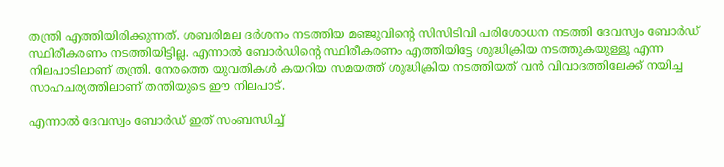തന്ത്രി എത്തിയിരിക്കുന്നത്. ശബരിമല ദര്‍ശനം നടത്തിയ മഞ്ജുവിന്റെ സിസിടിവി പരിശോധന നടത്തി ദേവസ്വം ബോര്‍ഡ് സ്ഥിരീകരണം നടത്തിയിട്ടില്ല. എന്നാല്‍ ബോര്‍ഡിന്റെ സ്ഥിരീകരണം എത്തിയിട്ടേ ശുദ്ധിക്രിയ നടത്തുകയുള്ളൂ എന്ന നിലപാടിലാണ് തന്ത്രി. നേരത്തെ യുവതികള്‍ കയറിയ സമയത്ത് ശുദ്ധിക്രിയ നടത്തിയത് വന്‍ വിവാദത്തിലേക്ക് നയിച്ച സാഹചര്യത്തിലാണ് തന്തിയുടെ ഈ നിലപാട്.

എന്നാല്‍ ദേവസ്വം ബോര്‍ഡ് ഇത് സംബന്ധിച്ച്‌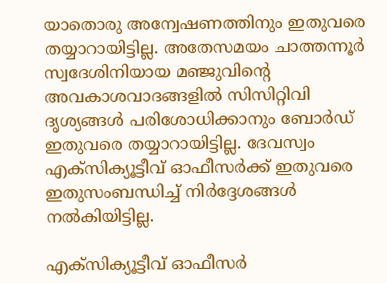യാതൊരു അന്വേഷണത്തിനും ഇതുവരെ തയ്യാറായിട്ടില്ല. അതേസമയം ചാത്തന്നൂര്‍ സ്വദേശിനിയായ മഞ്ജുവിന്റെ അവകാശവാദങ്ങളില്‍ സിസിറ്റിവി ദൃശ്യങ്ങള്‍ പരിശോധിക്കാനും ബോര്‍ഡ് ഇതുവരെ തയ്യാറായിട്ടില്ല. ദേവസ്വം എക്‌സിക്യൂട്ടീവ് ഓഫീസര്‍ക്ക് ഇതുവരെ ഇതുസംബന്ധിച്ച്‌ നിര്‍ദ്ദേശങ്ങള്‍ നല്‍കിയിട്ടില്ല.

എക്‌സിക്യൂട്ടീവ് ഓഫീസര്‍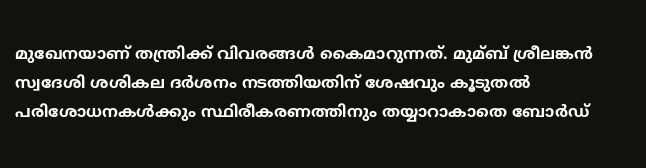മുഖേനയാണ് തന്ത്രിക്ക് വിവരങ്ങള്‍ കൈമാറുന്നത്. മുമ്ബ് ശ്രീലങ്കന്‍ സ്വദേശി ശശികല ദര്‍ശനം നടത്തിയതിന് ശേഷവും കൂടുതല്‍ പരിശോധനകള്‍ക്കും സ്ഥിരീകരണത്തിനും തയ്യാറാകാതെ ബോര്‍ഡ്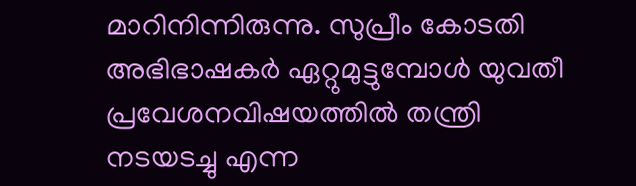മാറിനിന്നിരുന്നു. സുപ്രീം കോടതി അഭിഭാഷകർ ഏറ്റുമുട്ടുമ്പോൾ യുവതീ പ്രവേശനവിഷയത്തിൽ തന്ത്രി നടയടച്ചു എന്ന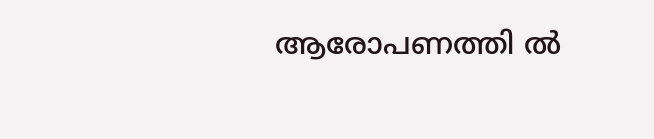ആരോപണത്തി ൽ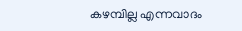കഴമ്പില്ല എന്നവാദം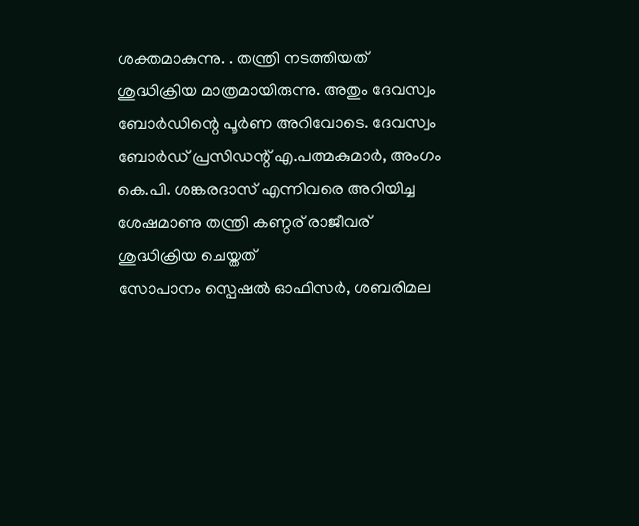ശക്തമാകുന്നു. . തന്ത്രി നടത്തിയത് ശുദ്ധിക്രിയ മാത്രമായിരുന്നു. അതും ദേവസ്വം ബോർഡിന്റെ പൂർണ അറിവോടെ. ദേവസ്വം ബോർഡ് പ്രസിഡന്റ് എ.പത്മകുമാർ, അംഗം കെ.പി. ശങ്കരദാസ് എന്നിവരെ അറിയിച്ച ശേഷമാണു തന്ത്രി കണ്ഠര് രാജീവര് ശുദ്ധിക്രിയ ചെയ്തത്
സോപാനം സ്പെഷൽ ഓഫിസർ, ശബരിമല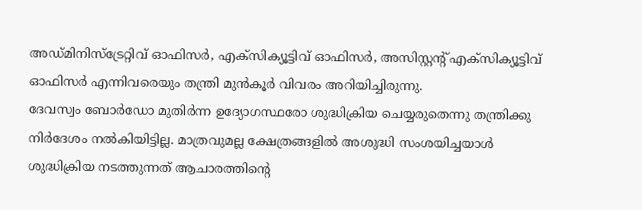അഡ്മിനിസ്ട്രേറ്റിവ് ഓഫിസർ, എക്സിക്യൂട്ടിവ് ഓഫിസർ, അസിസ്റ്റന്റ് എക്സിക്യൂട്ടിവ് ഓഫിസർ എന്നിവരെയും തന്ത്രി മുൻകൂർ വിവരം അറിയിച്ചിരുന്നു.
ദേവസ്വം ബോർഡോ മുതിർന്ന ഉദ്യോഗസ്ഥരോ ശുദ്ധിക്രിയ ചെയ്യരുതെന്നു തന്ത്രിക്കു നിർദേശം നൽകിയിട്ടില്ല. മാത്രവുമല്ല ക്ഷേത്രങ്ങളിൽ അശുദ്ധി സംശയിച്ചയാൾ ശുദ്ധിക്രിയ നടത്തുന്നത് ആചാരത്തിന്റെ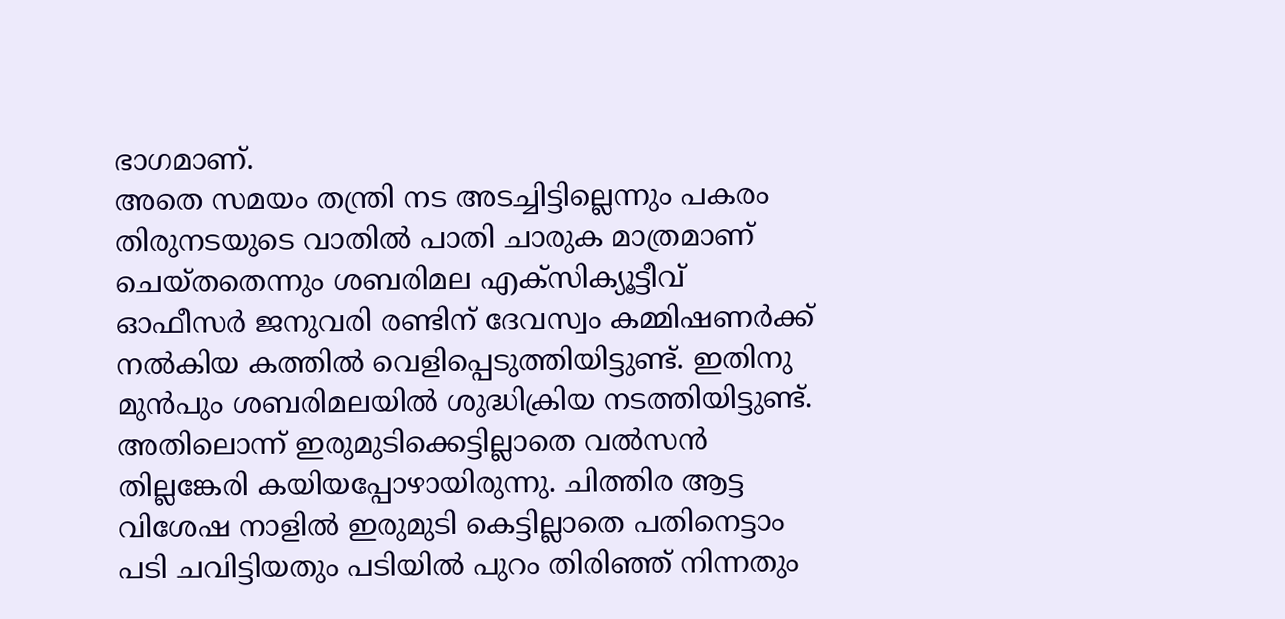ഭാഗമാണ്.
അതെ സമയം തന്ത്രി നട അടച്ചിട്ടില്ലെന്നും പകരം തിരുനടയുടെ വാതില്‍ പാതി ചാരുക മാത്രമാണ് ചെയ്തതെന്നും ശബരിമല എക്‌സിക്യൂട്ടീവ് ഓഫീസര്‍ ജനുവരി രണ്ടിന് ദേവസ്വം കമ്മിഷണര്‍ക്ക് നല്‍കിയ കത്തില്‍ വെളിപ്പെടുത്തിയിട്ടുണ്ട്. ഇതിനു മുൻപും ശബരിമലയിൽ ശുദ്ധിക്രിയ നടത്തിയിട്ടുണ്ട്. അതിലൊന്ന് ഇരുമുടിക്കെട്ടില്ലാതെ വൽസൻ തില്ലങ്കേരി കയിയപ്പോഴായിരുന്നു. ചിത്തിര ആട്ട വിശേഷ നാളില്‍ ഇരുമുടി കെട്ടില്ലാതെ പതിനെട്ടാം പടി ചവിട്ടിയതും പടിയില്‍ പുറം തിരിഞ്ഞ് നിന്നതും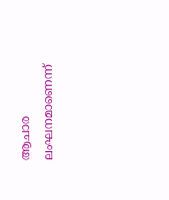ആചാര ലംഘനമാണെന്ന്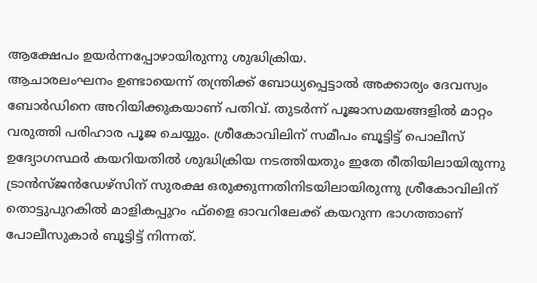ആക്ഷേപം ഉയര്‍ന്നപ്പോഴായിരുന്നു ശുദ്ധിക്രിയ.
ആചാരലംഘനം ഉണ്ടായെന്ന് തന്ത്രിക്ക് ബോധ്യപ്പെട്ടാല്‍ അക്കാര്യം ദേവസ്വം ബോര്‍ഡിനെ അറിയിക്കുകയാണ് പതിവ്. തുടര്‍ന്ന് പൂജാസമയങ്ങളില്‍ മാറ്റം വരുത്തി പരിഹാര പൂജ ചെയ്യും. ശ്രീകോവിലിന് സമീപം ബൂട്ടിട്ട് പൊലീസ് ഉദ്യോഗസ്ഥര്‍ കയറിയതില്‍ ശുദ്ധിക്രിയ നടത്തിയതും ഇതേ രീതിയിലായിരുന്നു ട്രാന്‍സ്ജന്‍ഡേഴ്‌സിന് സുരക്ഷ ഒരുക്കുന്നതിനിടയിലായിരുന്നു ശ്രീകോവിലിന് തൊട്ടുപുറകില്‍ മാളികപ്പുറം ഫ്‌ളൈ ഓവറിലേക്ക് കയറുന്ന ഭാഗത്താണ് പോലീസുകാര്‍ ബൂട്ടിട്ട് നിന്നത്.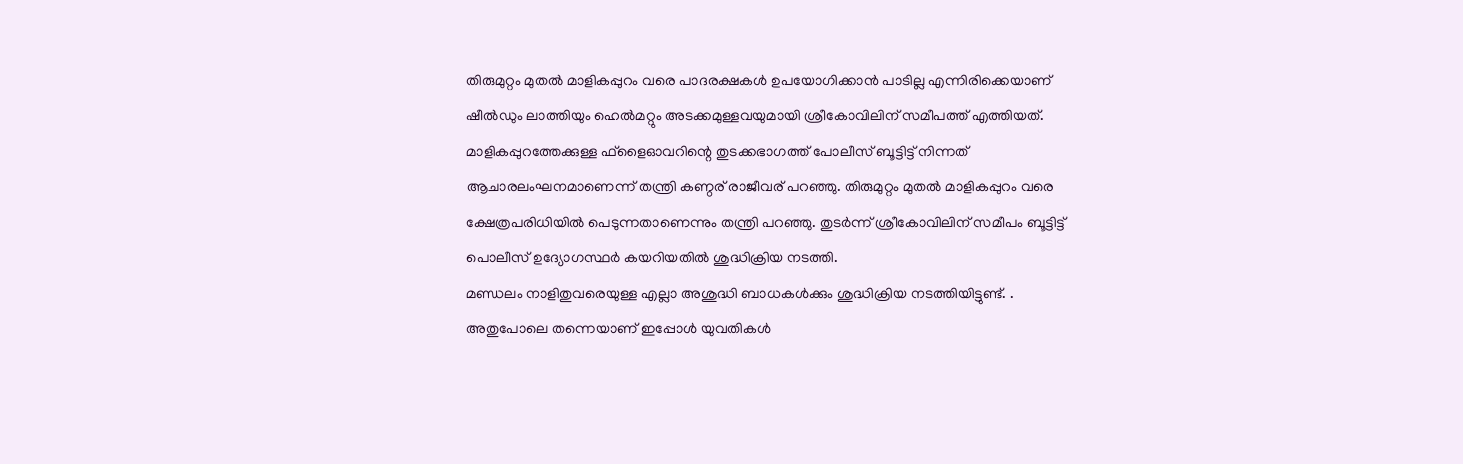തിരുമുറ്റം മുതല്‍ മാളികപ്പുറം വരെ പാദരക്ഷകള്‍ ഉപയോഗിക്കാന്‍ പാടില്ല എന്നിരിക്കെയാണ് ഷീല്‍ഡും ലാത്തിയും ഹെല്‍മറ്റും അടക്കമുള്ളവയുമായി ശ്രീകോവിലിന് സമീപത്ത് എത്തിയത്. മാളികപ്പുറത്തേക്കുള്ള ഫ്‌ളൈഓവറിന്റെ തുടക്കഭാഗത്ത് പോലീസ് ബൂട്ടിട്ട് നിന്നത് ആചാരലംഘനമാണെന്ന് തന്ത്രി കണ്ഠര് രാജീവര് പറഞ്ഞു. തിരുമുറ്റം മുതല്‍ മാളികപ്പുറം വരെ ക്ഷേത്രപരിധിയില്‍ പെടുന്നതാണെന്നും തന്ത്രി പറഞ്ഞു. തുടര്‍ന്ന് ശ്രീകോവിലിന് സമീപം ബൂട്ടിട്ട് പൊലീസ് ഉദ്യോഗസ്ഥര്‍ കയറിയതില്‍ ശുദ്ധിക്രിയ നടത്തി.
മണ്ഡലം നാളിതുവരെയുള്ള എല്ലാ അശുദ്ധി ബാധകൾക്കും ശുദ്ധിക്രിയ നടത്തിയിട്ടുണ്ട്. .
അതുപോലെ തന്നെയാണ് ഇപ്പോൾ യുവതികൾ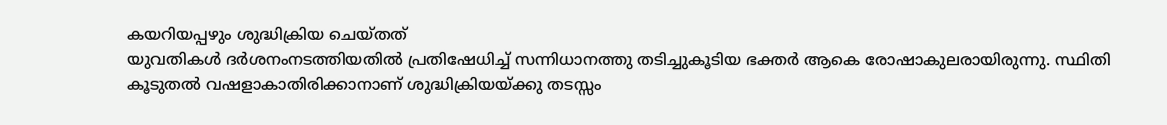കയറിയപ്പഴും ശുദ്ധിക്രിയ ചെയ്തത്
യുവതികൾ ദർശനംനടത്തിയതിൽ പ്രതിഷേധിച്ച് സന്നിധാനത്തു തടിച്ചുകൂടിയ ഭക്തർ ആകെ രോഷാകുലരായിരുന്നു. സ്ഥിതി കൂടുതൽ വഷളാകാതിരിക്കാനാണ് ശുദ്ധിക്രിയയ്ക്കു തടസ്സം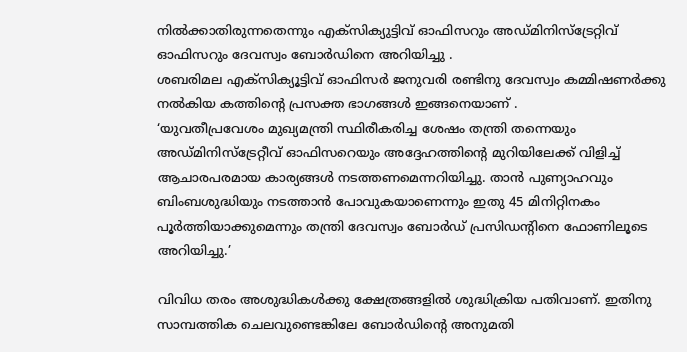നിൽക്കാതിരുന്നതെന്നും എക്സിക്യുട്ടിവ് ഓഫിസറും അഡ്മിനിസ്ട്രേറ്റിവ് ഓഫിസറും ദേവസ്വം ബോർഡിനെ അറിയിച്ചു .
ശബരിമല എക്സിക്യൂട്ടിവ് ഓഫിസർ ജനുവരി രണ്ടിനു ദേവസ്വം കമ്മിഷണർക്കു നൽകിയ കത്തിന്റെ പ്രസക്ത ഭാഗങ്ങൾ ഇങ്ങനെയാണ് .
‘യുവതീപ്രവേശം മുഖ്യമന്ത്രി സ്ഥിരീകരിച്ച ശേഷം തന്ത്രി തന്നെയും അഡ്മിനിസ്ട്രേറ്റീവ് ഓഫിസറെയും അദ്ദേഹത്തിന്റെ മുറിയിലേക്ക് വിളിച്ച് ആചാരപരമായ കാര്യങ്ങൾ നടത്തണമെന്നറിയിച്ചു. താൻ പുണ്യാഹവും ബിംബശുദ്ധിയും നടത്താൻ പോവുകയാണെന്നും ഇതു 45 മിനിറ്റിനകം പൂർത്തിയാക്കുമെന്നും തന്ത്രി ദേവസ്വം ബോർഡ് പ്രസിഡന്റിനെ ഫോണിലൂടെ അറിയിച്ചു.’

വിവിധ തരം അശുദ്ധികൾ‍ക്കു ക്ഷേത്രങ്ങളിൽ ശുദ്ധിക്രിയ പതിവാണ്. ഇതിനു സാമ്പത്തിക ചെലവുണ്ടെങ്കിലേ ബോർഡിന്റെ അനുമതി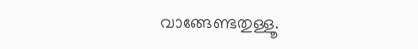വാങ്ങേണ്ടതുള്ളൂ.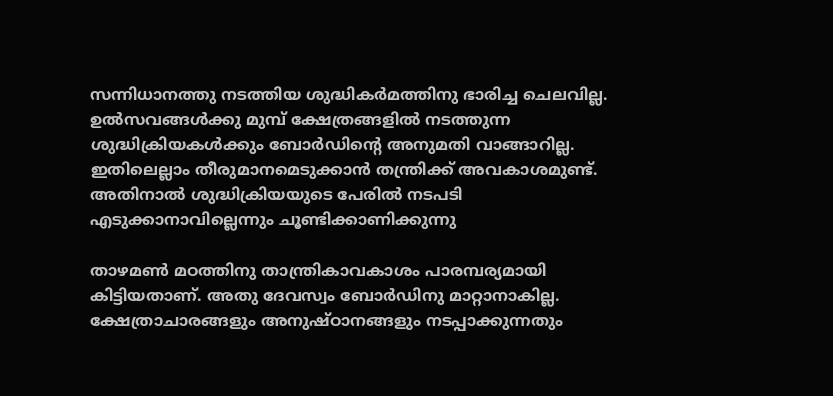സന്നിധാനത്തു നടത്തിയ ശുദ്ധികർമത്തിനു ഭാരിച്ച ചെലവില്ല.
ഉൽസവങ്ങൾ‍ക്കു മുമ്പ് ക്ഷേത്രങ്ങളിൽ നടത്തുന്ന ശുദ്ധിക്രിയകൾക്കും ബോർഡിന്റെ അനുമതി വാങ്ങാറില്ല. ഇതിലെല്ലാം തീരുമാനമെടുക്കാൻ തന്ത്രിക്ക് അവകാശമുണ്ട്. അതിനാൽ ശുദ്ധിക്രിയയുടെ പേരിൽ ന‌ടപടി എടുക്കാനാവില്ലെന്നും ചൂണ്ടിക്കാണിക്കുന്നു

താഴമൺ മഠത്തിനു താന്ത്രികാവകാശം പാരമ്പര്യമായി കിട്ടിയതാണ്. അതു ദേവസ്വം ബോർഡിനു മാറ്റാനാകില്ല. ക്ഷേത്രാചാരങ്ങളും അനുഷ്ഠാനങ്ങളും നടപ്പാക്കുന്നതും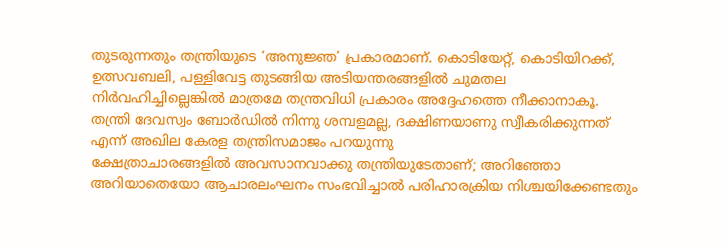തുടരുന്നതും തന്ത്രിയുടെ ‘അനുജ്ഞ’ പ്രകാരമാണ്. കൊടിയേറ്റ്, കൊടിയിറക്ക്, ഉത്സവബലി, പള്ളിവേട്ട തുടങ്ങിയ അടിയന്തരങ്ങളിൽ ചുമതല നിർവഹിച്ചില്ലെങ്കിൽ മാത്രമേ തന്ത്രവിധി പ്രകാരം അദ്ദേഹത്തെ നീക്കാനാകൂ. തന്ത്രി ദേവസ്വം ബോർഡിൽ നിന്നു ശമ്പളമല്ല, ദക്ഷിണയാണു സ്വീകരിക്കുന്നത് എന്ന് അഖില കേരള തന്ത്രിസമാജം പറയുന്നു
ക്ഷേത്രാചാരങ്ങളിൽ അവസാനവാക്കു തന്ത്രിയുടേതാണ്; അറിഞ്ഞോ അറിയാതെയോ ആചാരലംഘനം സംഭവിച്ചാൽ പരിഹാരക്രിയ നിശ്ചയിക്കേണ്ടതും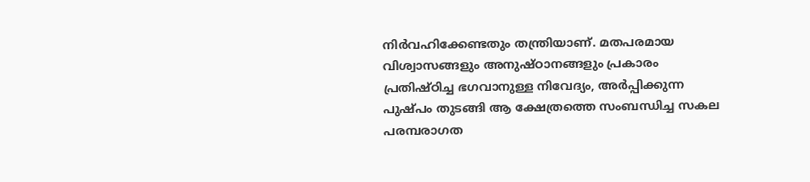നിർവഹിക്കേണ്ടതും തന്ത്രിയാണ്. മതപരമായ വിശ്വാസങ്ങളും അനുഷ്ഠാനങ്ങളും പ്രകാരം പ്രതിഷ്ഠിച്ച ഭഗവാനുള്ള നിവേദ്യം, അർപ്പിക്കുന്ന പുഷ്പം തുടങ്ങി ആ ക്ഷേത്രത്തെ സംബന്ധിച്ച സകല പരമ്പരാഗത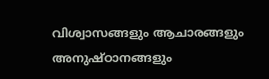വിശ്വാസങ്ങളും ആചാരങ്ങളും അനുഷ്ഠാനങ്ങളും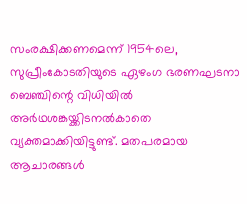സംരക്ഷിക്കണമെന്ന് 1954ലെ, സുപ്രീംകോടതിയുടെ ഏഴംഗ ഭരണഘടനാ ബെഞ്ചിന്റെ വിധിയിൽ അർഥശങ്കയ്ക്കിടനൽകാതെ വ്യക്തമാക്കിയിട്ടുണ്ട്. മതപരമായ ആചാരങ്ങൾ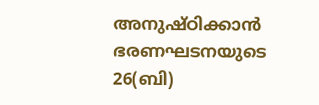അനുഷ്ഠിക്കാൻ ഭരണഘടനയുടെ 26(ബി)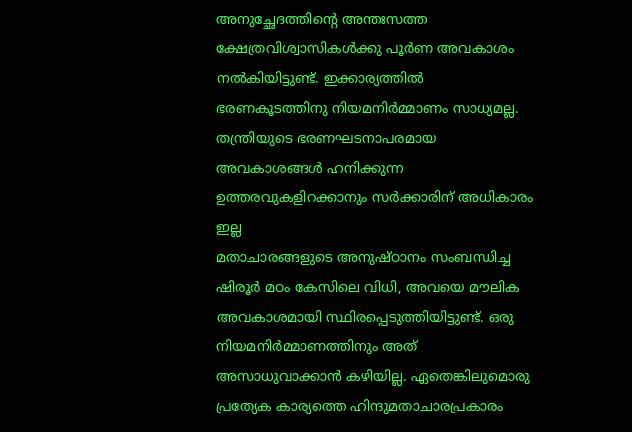അനുച്ഛേദത്തിന്റെ അന്തഃസത്ത ക്ഷേത്രവിശ്വാസികൾക്കു പൂർണ അവകാശം നൽകിയിട്ടുണ്ട്. ഇക്കാര്യത്തിൽ ഭരണകൂടത്തിനു നിയമനിർമ്മാണം സാധ്യമല്ല. തന്ത്രിയുടെ ഭരണഘടനാപരമായ അവകാശങ്ങൾ ഹനിക്കുന്ന ഉത്തരവുകളിറക്കാനും സർക്കാരിന് അധികാരം ഇല്ല
മതാചാരങ്ങളുടെ അനുഷ്ഠാനം സംബന്ധിച്ച ഷിരൂർ മഠം കേസിലെ വിധി, അവയെ മൗലിക അവകാശമായി സ്ഥിരപ്പെടുത്തിയിട്ടുണ്ട്. ഒരു നിയമനിർമ്മാണത്തിനും അത് അസാധുവാക്കാൻ കഴിയില്ല. ഏതെങ്കിലുമൊരു പ്രത്യേക കാര്യത്തെ ഹിന്ദുമതാചാരപ്രകാരം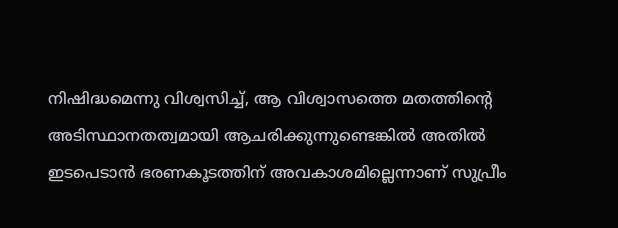നിഷിദ്ധമെന്നു വിശ്വസിച്ച്, ആ വിശ്വാസത്തെ മതത്തിന്റെ അടിസ്ഥാനതത്വമായി ആചരിക്കുന്നുണ്ടെങ്കിൽ അതിൽ ഇടപെടാൻ ഭരണകൂടത്തിന് അവകാശമില്ലെന്നാണ് സുപ്രീം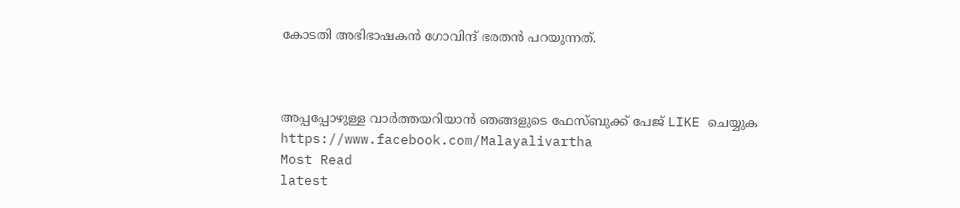കോടതി അഭിഭാഷകൻ ഗോവിന്ദ് ഭരതൻ പറയുന്നത്.



അപ്പപ്പോഴുള്ള വാര്‍ത്തയറിയാന്‍ ഞങ്ങളുടെ ഫേസ്‌ബുക്ക്‌ പേജ് LIKE ചെയ്യുക
https://www.facebook.com/Malayalivartha
Most Read
latest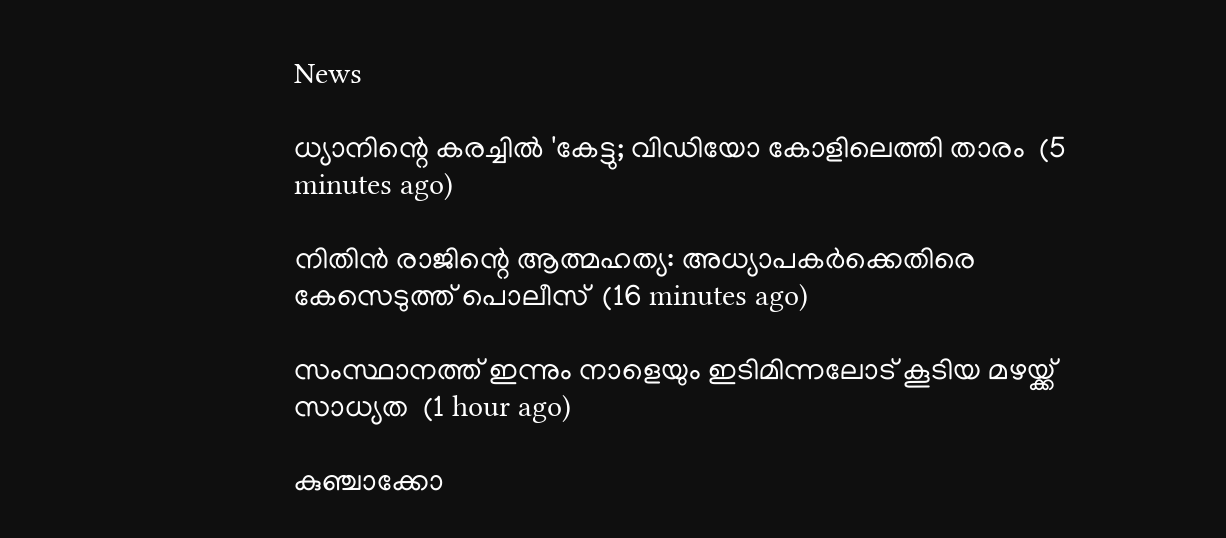News

ധ്യാനിന്റെ കരച്ചില്‍ 'കേട്ടു; വിഡിയോ കോളിലെത്തി താരം  (5 minutes ago)

നിതിന്‍ രാജിന്റെ ആത്മഹത്യ: അധ്യാപകര്‍ക്കെതിരെ കേസെടുത്ത് പൊലീസ്  (16 minutes ago)

സംസ്ഥാനത്ത് ഇന്നും നാളെയും ഇടിമിന്നലോട് കൂടിയ മഴയ്ക്ക് സാധ്യത  (1 hour ago)

കുഞ്ചാക്കോ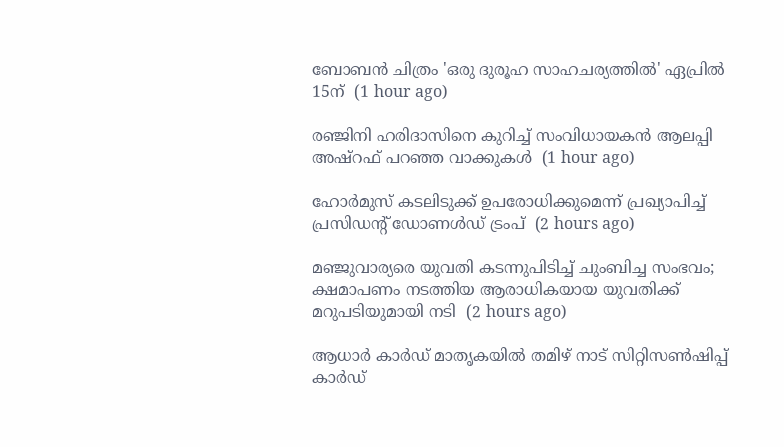ബോബന്‍ ചിത്രം 'ഒരു ദുരൂഹ സാഹചര്യത്തില്‍' ഏപ്രില്‍ 15ന്  (1 hour ago)

രഞ്ജിനി ഹരിദാസിനെ കുറിച്ച് സംവിധായകന്‍ ആലപ്പി അഷ്‌റഫ് പറഞ്ഞ വാക്കുകള്‍  (1 hour ago)

ഹോര്‍മുസ് കടലിടുക്ക് ഉപരോധിക്കുമെന്ന് പ്രഖ്യാപിച്ച് പ്രസിഡന്റ് ഡോണള്‍ഡ് ട്രംപ്  (2 hours ago)

മഞ്ജുവാര്യരെ യുവതി കടന്നുപിടിച്ച് ചുംബിച്ച സംഭവം; ക്ഷമാപണം നടത്തിയ ആരാധികയായ യുവതിക്ക് മറുപടിയുമായി നടി  (2 hours ago)

ആധാര്‍ കാര്‍ഡ് മാതൃകയില്‍ തമിഴ് നാട് സിറ്റിസണ്‍ഷിപ്പ് കാര്‍ഡ്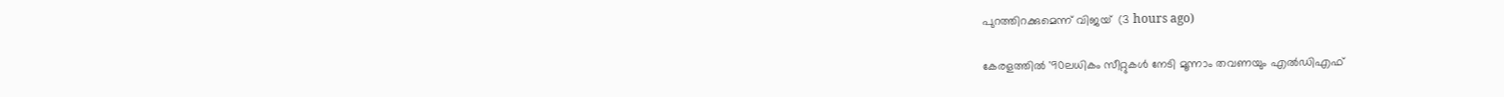പുറത്തിറക്കുമെന്ന് വിജയ്  (3 hours ago)

കേരളത്തില്‍ '90ലധികം സീറ്റുകള്‍ നേടി മൂന്നാം തവണയും എല്‍ഡിഎഫ്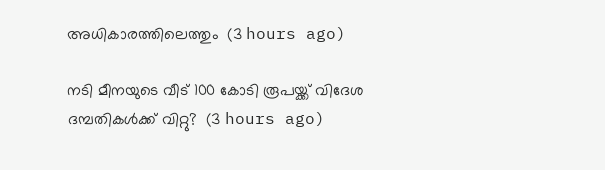അധികാരത്തിലെത്തും  (3 hours ago)

നടി മീനയുടെ വീട് 100 കോടി രൂപയ്ക്ക് വിദേശ ദമ്പതികള്‍ക്ക് വിറ്റു?  (3 hours ago)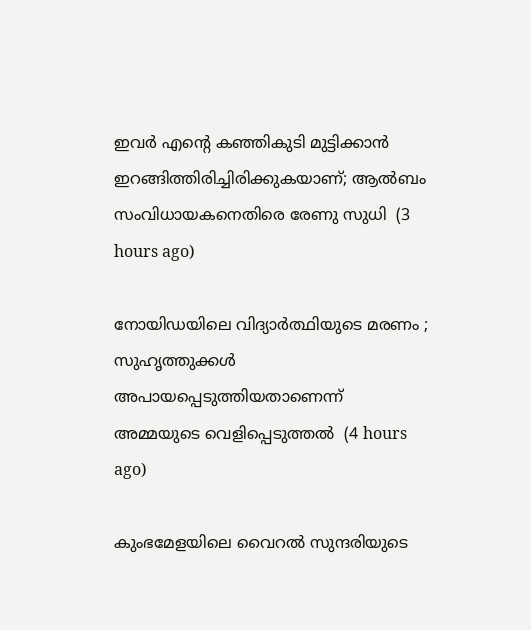ഇവര്‍ എന്റെ കഞ്ഞികുടി മുട്ടിക്കാന്‍ ഇറങ്ങിത്തിരിച്ചിരിക്കുകയാണ്; ആല്‍ബം സംവിധായകനെതിരെ രേണു സുധി  (3 hours ago)

നോയിഡയിലെ വിദ്യാര്‍ത്ഥിയുടെ മരണം ; സുഹൃത്തുക്കള്‍ അപായപ്പെടുത്തിയതാണെന്ന് അമ്മയുടെ വെളിപ്പെടുത്തല്‍  (4 hours ago)

കുംഭമേളയിലെ വൈറല്‍ സുന്ദരിയുടെ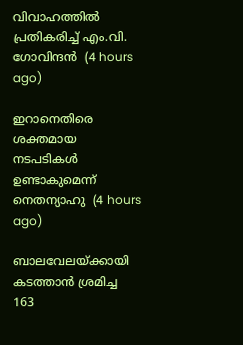വിവാഹത്തില്‍ പ്രതികരിച്ച് എം.വി. ഗോവിന്ദന്‍  (4 hours ago)

ഇറാനെതിരെ ശക്തമായ നടപടികള്‍ ഉണ്ടാകുമെന്ന് നെതന്യാഹു  (4 hours ago)

ബാലവേലയ്ക്കായി കടത്താന്‍ ശ്രമിച്ച 163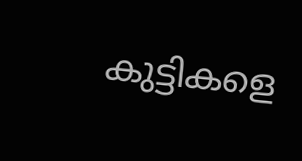കുട്ടികളെ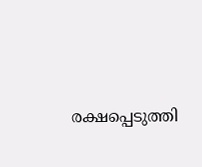രക്ഷപ്പെടുത്തി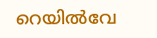റെയില്‍വേ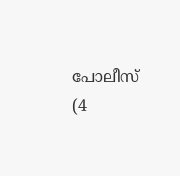പോലീസ്  (4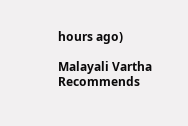hours ago)

Malayali Vartha Recommends